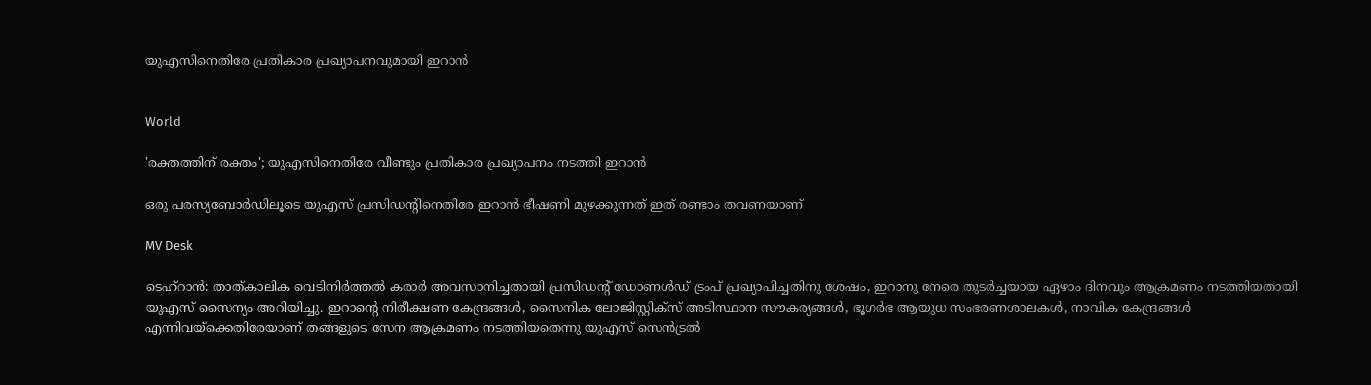യുഎസിനെതിരേ പ്രതികാര പ്രഖ്യാപനവുമായി ഇറാൻ


World

'രക്തത്തിന് രക്തം'; യുഎസിനെതിരേ വീണ്ടും പ്രതികാര പ്രഖ്യാപനം നടത്തി ഇറാന്‍

ഒരു പരസ്യബോര്‍ഡിലൂടെ യുഎസ് പ്രസിഡന്‍റിനെതിരേ ഇറാന്‍ ഭീഷണി മുഴക്കുന്നത് ഇത് രണ്ടാം തവണയാണ്

MV Desk

ടെഹ്‌റാന്‍: താത്കാലിക വെടിനിര്‍ത്തല്‍ കരാര്‍ അവസാനിച്ചതായി പ്രസിഡന്‍റ് ഡോണള്‍ഡ് ട്രംപ് പ്രഖ്യാപിച്ചതിനു ശേഷം, ഇറാനു നേരെ തുടര്‍ച്ചയായ ഏഴാം ദിനവും ആക്രമണം നടത്തിയതായി യുഎസ് സൈന്യം അറിയിച്ചു. ഇറാന്‍റെ നിരീക്ഷണ കേന്ദ്രങ്ങള്‍, സൈനിക ലോജിസ്റ്റിക്‌സ് അടിസ്ഥാന സൗകര്യങ്ങള്‍, ഭൂഗര്‍ഭ ആയുധ സംഭരണശാലകള്‍, നാവിക കേന്ദ്രങ്ങള്‍ എന്നിവയ്‌ക്കെതിരേയാണ് തങ്ങളുടെ സേന ആക്രമണം നടത്തിയതെന്നു യുഎസ് സെന്‍ട്രല്‍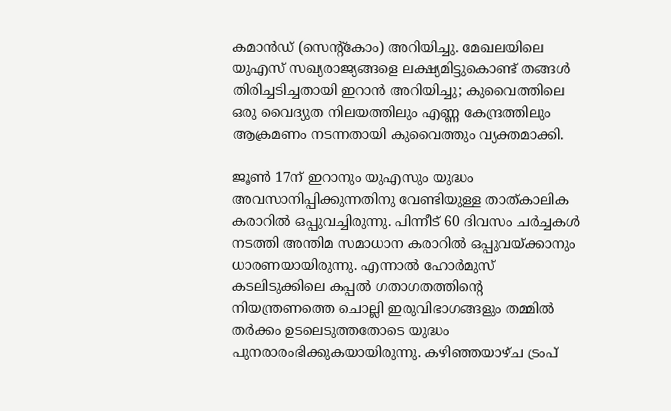കമാന്‍ഡ് (സെന്‍റ്കോം) അറിയിച്ചു. മേഖലയിലെ യുഎസ് സഖ്യരാജ്യങ്ങളെ ലക്ഷ്യമിട്ടുകൊണ്ട് തങ്ങള്‍ തിരിച്ചടിച്ചതായി ഇറാന്‍ അറിയിച്ചു; കുവൈത്തിലെ ഒരു വൈദ്യുത നിലയത്തിലും എണ്ണ കേന്ദ്രത്തിലും ആക്രമണം നടന്നതായി കുവൈത്തും വ്യക്തമാക്കി.

ജൂണ്‍ 17ന് ഇറാനും യുഎസും യുദ്ധം അവസാനിപ്പിക്കുന്നതിനു വേണ്ടിയുള്ള താത്കാലിക കരാറില്‍ ഒപ്പുവച്ചിരുന്നു. പിന്നീട് 60 ദിവസം ചര്‍ച്ചകള്‍ നടത്തി അന്തിമ സമാധാന കരാറില്‍ ഒപ്പുവയ്ക്കാനും ധാരണയായിരുന്നു. എന്നാല്‍ ഹോര്‍മുസ് കടലിടുക്കിലെ കപ്പല്‍ ഗതാഗതത്തിന്‍റെ നിയന്ത്രണത്തെ ചൊല്ലി ഇരുവിഭാഗങ്ങളും തമ്മില്‍ തര്‍ക്കം ഉടലെടുത്തതോടെ യുദ്ധം പുനരാരംഭിക്കുകയായിരുന്നു. കഴിഞ്ഞയാഴ്ച ട്രംപ്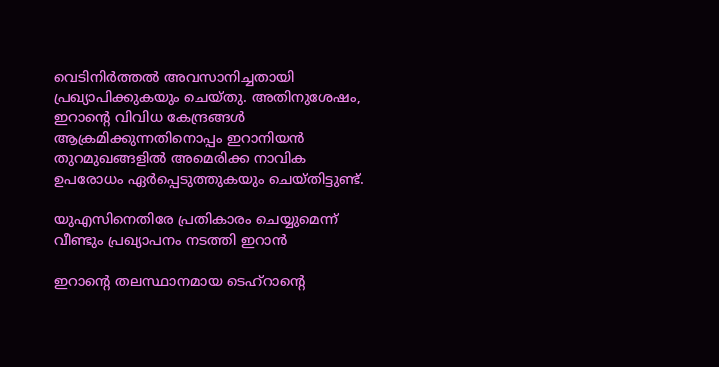വെടിനിര്‍ത്തല്‍ അവസാനിച്ചതായി പ്രഖ്യാപിക്കുകയും ചെയ്തു. അതിനുശേഷം, ഇറാന്‍റെ വിവിധ കേന്ദ്രങ്ങള്‍ ആക്രമിക്കുന്നതിനൊപ്പം ഇറാനിയന്‍ തുറമുഖങ്ങളില്‍ അമെരിക്ക നാവിക ഉപരോധം ഏര്‍പ്പെടുത്തുകയും ചെയ്തിട്ടുണ്ട്.

യുഎസിനെതിരേ പ്രതികാരം ചെയ്യുമെന്ന് വീണ്ടും പ്രഖ്യാപനം നടത്തി ഇറാന്‍

ഇറാന്‍റെ തലസ്ഥാനമായ ടെഹ്റാന്‍റെ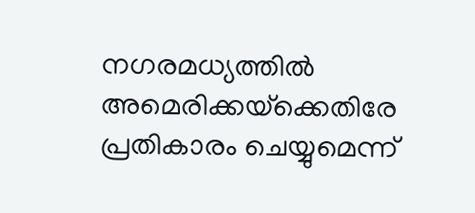നഗരമധ്യത്തില്‍ അമെരിക്കയ്‌ക്കെതിരേ പ്രതികാരം ചെയ്യുമെന്ന്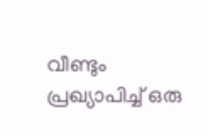വീണ്ടും പ്രഖ്യാപിച്ച് ഒരു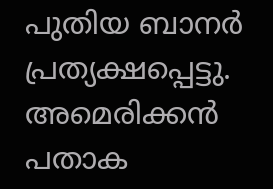പുതിയ ബാനര്‍ പ്രത്യക്ഷപ്പെട്ടു. അമെരിക്കന്‍ പതാക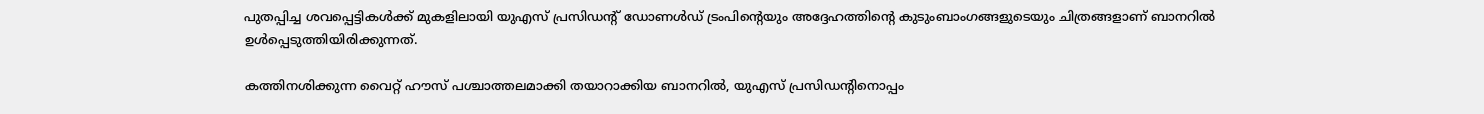പുതപ്പിച്ച ശവപ്പെട്ടികള്‍ക്ക് മുകളിലായി യുഎസ് പ്രസിഡന്‍റ് ഡോണള്‍ഡ് ട്രംപിന്‍റെയും അദ്ദേഹത്തിന്‍റെ കുടുംബാംഗങ്ങളുടെയും ചിത്രങ്ങളാണ് ബാനറില്‍ ഉള്‍പ്പെടുത്തിയിരിക്കുന്നത്.

കത്തിനശിക്കുന്ന വൈറ്റ് ഹൗസ് പശ്ചാത്തലമാക്കി തയാറാക്കിയ ബാനറില്‍, യുഎസ് പ്രസിഡന്റിനൊപ്പം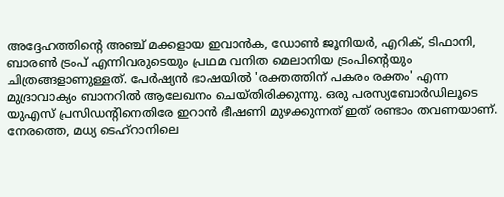അദ്ദേഹത്തിന്‍റെ അഞ്ച് മക്കളായ ഇവാന്‍ക, ഡോണ്‍ ജൂനിയര്‍, എറിക്, ടിഫാനി, ബാരണ്‍ ട്രംപ് എന്നിവരുടെയും പ്രഥമ വനിത മെലാനിയ ട്രംപിന്‍റെയും ചിത്രങ്ങളാണുള്ളത്. പേര്‍ഷ്യന്‍ ഭാഷയില്‍ 'രക്തത്തിന് പകരം രക്തം' എന്ന മുദ്രാവാക്യം ബാനറില്‍ ആലേഖനം ചെയ്തിരിക്കുന്നു. ഒരു പരസ്യബോര്‍ഡിലൂടെ യുഎസ് പ്രസിഡന്‍റിനെതിരേ ഇറാന്‍ ഭീഷണി മുഴക്കുന്നത് ഇത് രണ്ടാം തവണയാണ്. നേരത്തെ, മധ്യ ടെഹ്റാനിലെ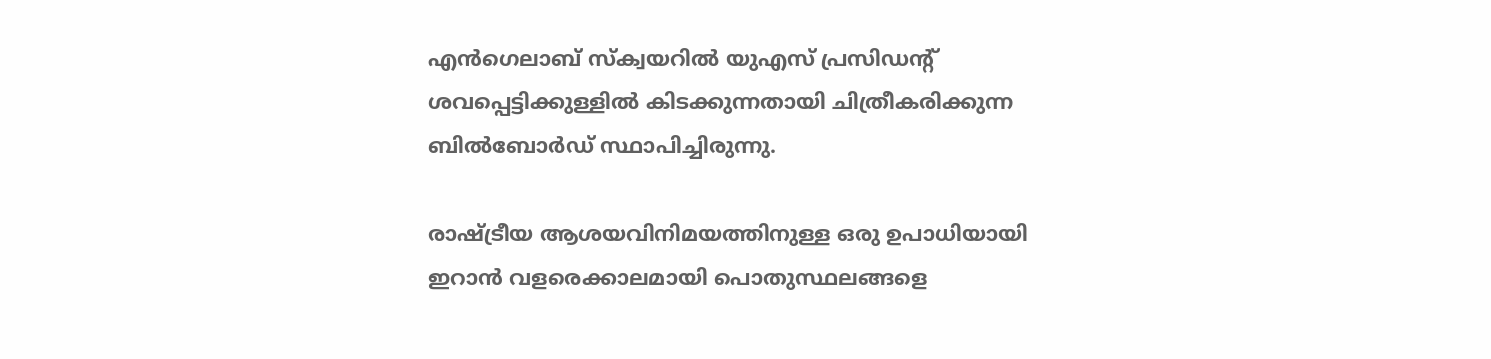എന്‍ഗെലാബ് സ്‌ക്വയറില്‍ യുഎസ് പ്രസിഡന്‍റ് ശവപ്പെട്ടിക്കുള്ളില്‍ കിടക്കുന്നതായി ചിത്രീകരിക്കുന്ന ബില്‍ബോര്‍ഡ് സ്ഥാപിച്ചിരുന്നു.

രാഷ്‌ട്രീയ ആശയവിനിമയത്തിനുള്ള ഒരു ഉപാധിയായി ഇറാന്‍ വളരെക്കാലമായി പൊതുസ്ഥലങ്ങളെ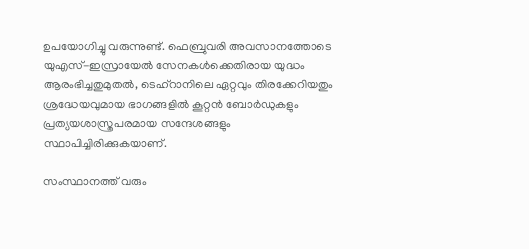ഉപയോഗിച്ചു വരുന്നുണ്ട്. ഫെബ്രുവരി അവസാനത്തോടെ യുഎസ്-ഇസ്രായേല്‍ സേനകള്‍ക്കെതിരായ യുദ്ധം ആരംഭിച്ചതുമുതല്‍, ടെഹ്റാനിലെ ഏറ്റവും തിരക്കേറിയതും ശ്രദ്ധേയവുമായ ഭാഗങ്ങളില്‍ കൂറ്റന്‍ ബോര്‍ഡുകളും പ്രത്യയശാസ്ത്രപരമായ സന്ദേശങ്ങളും സ്ഥാപിച്ചിരിക്കുകയാണ്.

സംസ്ഥാനത്ത് വരും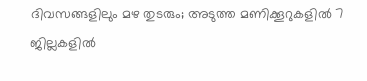ദിവസങ്ങളിലും മഴ തുടരും; അടുത്ത മണിക്കൂറുകളിൽ 7 ജില്ലകളിൽ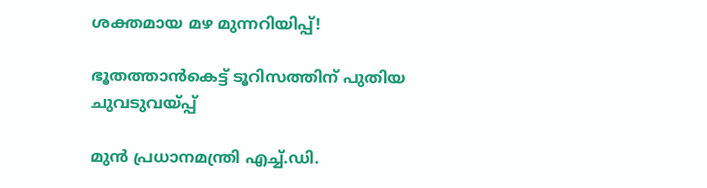ശക്തമായ മഴ മുന്നറിയിപ്പ്!

ഭൂതത്താൻകെട്ട് ടൂറിസത്തിന് പുതിയ ചുവടുവയ്പ്പ്

മുൻ പ്രധാനമന്ത്രി എച്ച്.ഡി.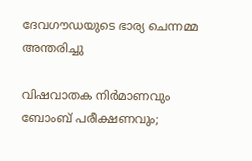ദേവഗൗഡയുടെ ഭാര്യ ചെന്നമ്മ അന്തരിച്ചു

വിഷവാതക നിർമാണവും ബോംബ് പരീക്ഷണവും;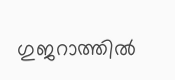ഗുജറാത്തിൽ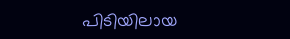പിടിയിലായ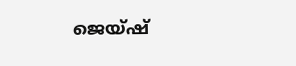ജെയ്‌ഷ്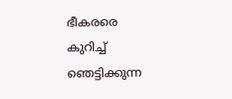ഭീകരരെ കുറിച്ച് ഞെട്ടിക്കുന്ന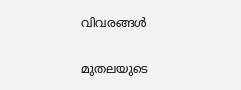വിവരങ്ങൾ

മുതലയുടെ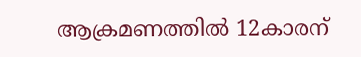ആക്രമണത്തിൽ 12കാരന്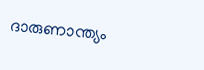ദാരുണാന്ത്യം